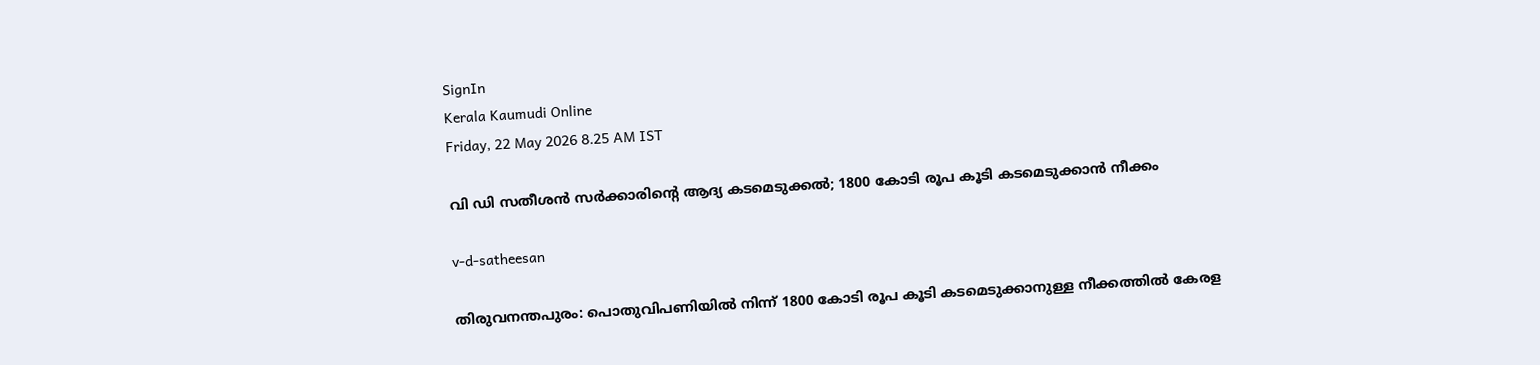SignIn
Kerala Kaumudi Online
Friday, 22 May 2026 8.25 AM IST

വി ഡി സതീശൻ സർക്കാരിന്റെ ആദ്യ കടമെടുക്കൽ; 1800 കോടി രൂപ കൂടി കടമെടുക്കാൻ നീക്കം

v-d-satheesan

തിരുവനന്തപുരം: പൊതുവിപണിയിൽ നിന്ന് 1800 കോടി രൂപ കൂടി കടമെടുക്കാനുള്ള നീക്കത്തിൽ കേരള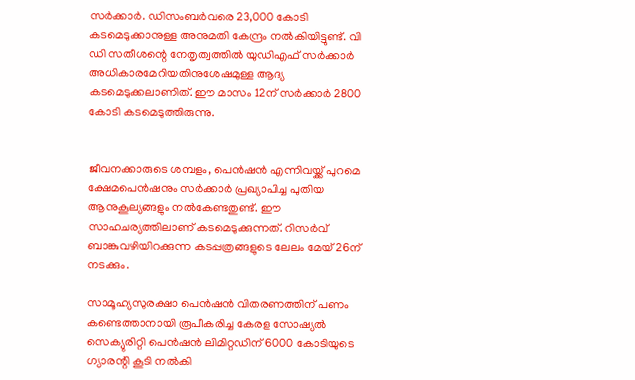സർക്കാർ. ഡിസംബർവരെ 23,000 കോടി കടമെടുക്കാനുള്ള അനുമതി കേന്ദ്രം നൽകിയിട്ടുണ്ട്. വി ഡി സതീശന്റെ നേതൃത്വത്തിൽ യുഡിഎഫ് സർക്കാർ അധികാരമേറിയതിനുശേഷമുള്ള ആദ്യ കടമെടുക്കലാണിത്. ഈ മാസം 12ന് സർക്കാർ 2800 കോടി കടമെടുത്തിരുന്നു.


ജീവനക്കാരുടെ ശമ്പളം, പെൻഷൻ എന്നിവയ്ക്ക് പുറമെ ക്ഷേമപെൻഷനും സർക്കാർ പ്രഖ്യാപിച്ച പുതിയ ആനുകൂല്യങ്ങളും നൽകേണ്ടതുണ്ട്. ഈ സാഹചര്യത്തിലാണ് കടമെടുക്കുന്നത്. റിസർവ് ബാങ്കുവഴിയിറക്കുന്ന കടപ്പത്രങ്ങളുടെ ലേലം മേയ് 26ന് നടക്കും.

സാമൂഹ്യസുരക്ഷാ പെൻഷൻ വിതരണത്തിന് പണം കണ്ടെത്താനായി രൂപീകരിച്ച കേരള സോഷ്യൽ സെക്യുരിറ്റി പെൻഷൻ ലിമിറ്റഡിന് 6000 കോടിയുടെ ഗ്യാരന്റി കൂടി നൽകി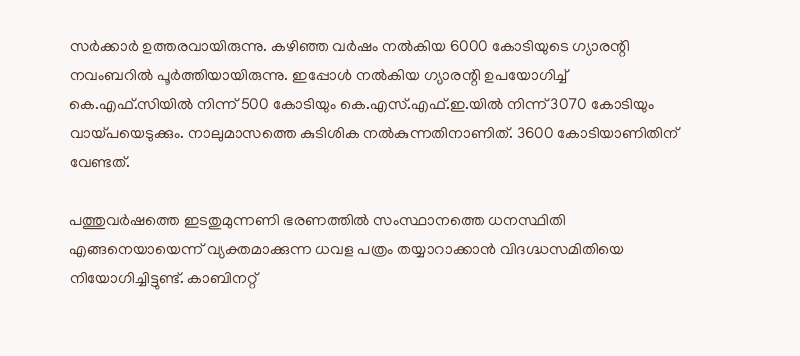സർക്കാർ ഉത്തരവായിരുന്നു. കഴിഞ്ഞ വർഷം നൽകിയ 6000 കോടിയുടെ ഗ്യാരന്റി നവംബറിൽ പൂർത്തിയായിരുന്നു. ഇപ്പോൾ നൽകിയ ഗ്യാരന്റി ഉപയോഗിച്ച് കെ.എഫ്.സിയിൽ നിന്ന് 500 കോടിയും കെ.എസ്.എഫ്.ഇ.യിൽ നിന്ന് 3070 കോടിയും വായ്പയെടുക്കും. നാലുമാസത്തെ കുടിശിക നൽകുന്നതിനാണിത്. 3600 കോടിയാണിതിന് വേണ്ടത്.

പത്തുവർഷത്തെ ഇടതുമുന്നണി ഭരണത്തിൽ സംസ്ഥാനത്തെ ധനസ്ഥിതി എങ്ങനെയായെന്ന് വ്യക്തമാക്കുന്ന ധവള പത്രം തയ്യാറാക്കാൻ വിദഗ്ദ്ധസമിതിയെ നിയോഗിച്ചിട്ടുണ്ട്. കാബിനറ്റ്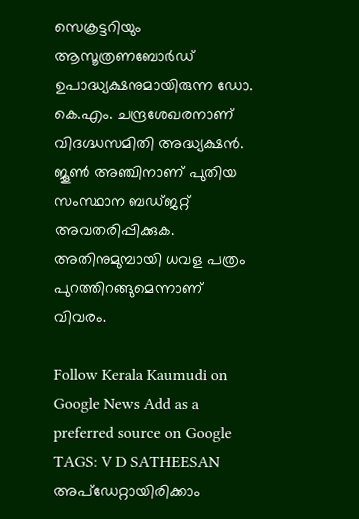സെക്രട്ടറിയും ആസൂത്രണബോർഡ് ഉപാദ്ധ്യക്ഷനുമായിരുന്ന ഡോ. കെ.എം. ചന്ദ്രശേഖരനാണ് വിദഗ്ദ്ധസമിതി അദ്ധ്യക്ഷൻ. ജൂൺ അഞ്ചിനാണ് പുതിയ സംസ്ഥാന ബഡ്ജറ്റ് അവതരിപ്പിക്കുക. അതിനുമുമ്പായി ധവള പത്രം പുറത്തിറങ്ങുമെന്നാണ് വിവരം.

Follow Kerala Kaumudi on Google News Add as a preferred source on Google
TAGS: V D SATHEESAN
അപ്ഡേറ്റായിരിക്കാം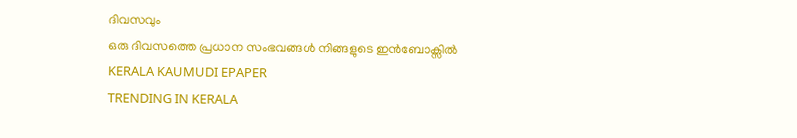ദിവസവും
ഒരു ദിവസത്തെ പ്രധാന സംഭവങ്ങൾ നിങ്ങളുടെ ഇൻബോക്സിൽ
KERALA KAUMUDI EPAPER
TRENDING IN KERALA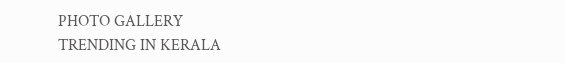PHOTO GALLERY
TRENDING IN KERALA